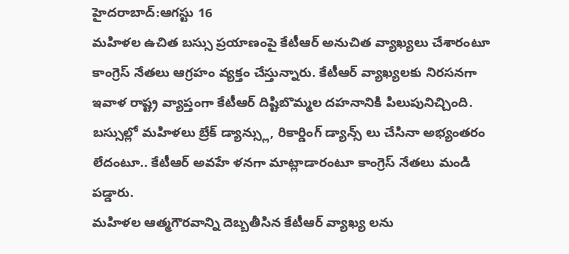హైదరాబాద్:ఆగస్టు 16
మహిళల ఉచిత బస్సు ప్రయాణంపై కేటీఆర్ అనుచిత వ్యాఖ్యలు చేశారంటూ కాంగ్రెస్ నేతలు ఆగ్రహం వ్యక్తం చేస్తున్నారు. కేటీఆర్ వ్యాఖ్యలకు నిరసనగా ఇవాళ రాష్ట్ర వ్యాప్తంగా కేటీఆర్ దిష్టిబొమ్మల దహనానికి పిలుపునిచ్చింది.
బస్సుల్లో మహిళలు బ్రేక్ డ్యాన్స్లు, రికార్డింగ్ డ్యాన్స్ లు చేసినా అభ్యంతరం లేదంటూ.. కేటీఆర్ అవహే ళనగా మాట్లాడారంటూ కాంగ్రెస్ నేతలు మండి పడ్డారు.
మహిళల ఆత్మగౌరవాన్ని దెబ్బతీసిన కేటీఆర్ వ్యాఖ్య లను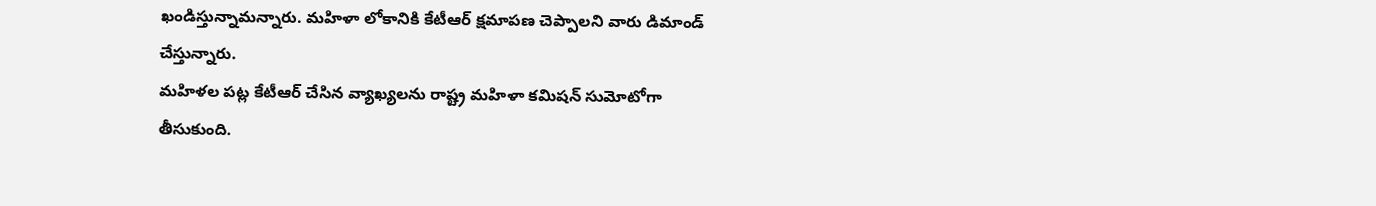ఖండిస్తున్నామన్నారు. మహిళా లోకానికి కేటీఆర్ క్షమాపణ చెప్పాలని వారు డిమాండ్ చేస్తున్నారు.
మహిళల పట్ల కేటీఆర్ చేసిన వ్యాఖ్యలను రాష్ట్ర మహిళా కమిషన్ సుమోటోగా తీసుకుంది.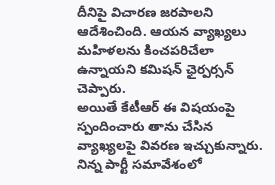దీనిపై విచారణ జరపాలని ఆదేశించింది. ఆయన వ్యాఖ్యలు మహిళలను కించపరిచేలా ఉన్నాయని కమిషన్ ఛైర్పర్సన్ చెప్పారు.
అయితే కేటీఆర్ ఈ విషయంపై స్పందించారు తాను చేసిన వ్యాఖ్యలపై వివరణ ఇచ్చుకున్నారు. నిన్న పార్టీ సమావేశంలో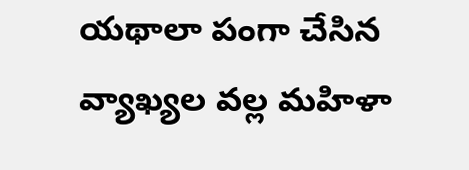యథాలా పంగా చేసిన వ్యాఖ్యల వల్ల మహిళా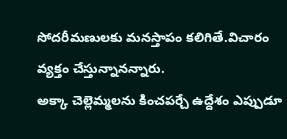సోదరీమణులకు మనస్తాపం కలిగితే.విచారం వ్యక్తం చేస్తున్నానన్నారు.
అక్కా చెల్లెమ్మలను కించపర్చే ఉద్దేశం ఎప్పుడూ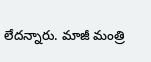లేదన్నారు. మాజీ మంత్రి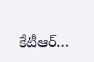కేటీఆర్…